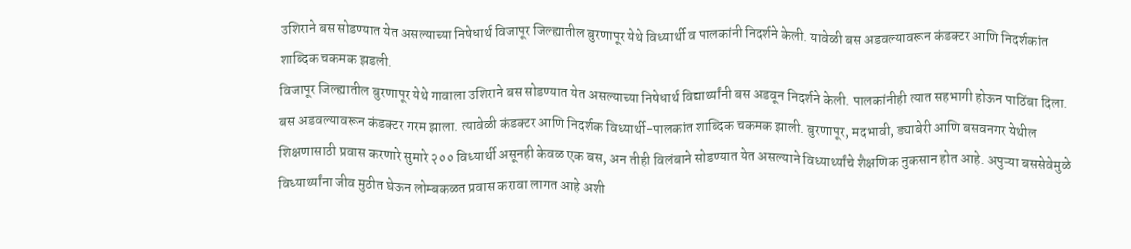उशिराने बस सोडण्यात येत असल्याच्या निषेधार्थ विजापूर जिल्ह्यातील बुरणापूर येथे विध्यार्थी व पालकांनी निदर्शने केली. यावेळी बस अडवल्यावरून कंडक्टर आणि निदर्शकांत शाब्दिक चकमक झडली.
विजापूर जिल्ह्यातील बुरणापूर येथे गावाला उशिराने बस सोडण्यात येत असल्याच्या निषेधार्थ विद्यार्थ्यांनी बस अडवून निदर्शने केली. पालकांनीही त्यात सहभागी होऊन पाठिंबा दिला. बस अडवल्यावरून कंडक्टर गरम झाला. त्यावेळी कंडक्टर आणि निदर्शक विध्यार्थी-पालकांत शाब्दिक चकमक झाली. बुरणापूर, मदभावी, ड्याबेरी आणि बसवनगर येथील शिक्षणासाठी प्रवास करणारे सुमारे २०० विध्यार्थी असूनही केवळ एक बस, अन तीही विलंबाने सोडण्यात येत असल्याने विध्यार्थ्यांचे शैक्षणिक नुकसान होत आहे. अपुऱ्या बससेवेमुळे विध्यार्थ्यांना जीव मुठीत घेऊन लोम्बकळत प्रवास करावा लागत आहे अशी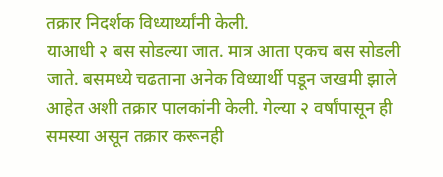तक्रार निदर्शक विध्यार्थ्यांनी केली.
याआधी २ बस सोडल्या जात. मात्र आता एकच बस सोडली जाते. बसमध्ये चढताना अनेक विध्यार्थी पडून जखमी झाले आहेत अशी तक्रार पालकांनी केली. गेल्या २ वर्षांपासून ही समस्या असून तक्रार करूनही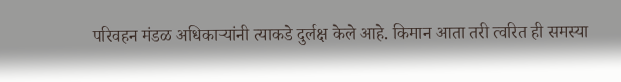परिवहन मंडळ अधिकाऱ्यांनी त्याकडे दुर्लक्ष केले आहे. किमान आता तरी त्वरित ही समस्या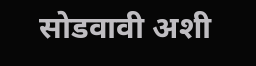सोडवावी अशी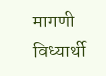मागणी विध्यार्थी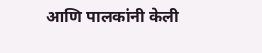आणि पालकांनी केली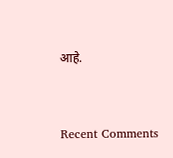आहे.


Recent Comments